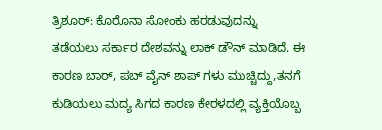ತ್ರಿಶೂರ್: ಕೊರೊನಾ ಸೋಂಕು ಹರಡುವುದನ್ನು ತಡೆಯಲು ಸರ್ಕಾರ ದೇಶವನ್ನು ಲಾಕ್ ಡೌನ್ ಮಾಡಿದೆ. ಈ ಕಾರಣ ಬಾರ್, ಪಬ್ ವೈನ್ ಶಾಪ್ ಗಳು ಮುಚ್ಚಿದ್ದು,ತನಗೆ ಕುಡಿಯಲು ಮದ್ಯ ಸಿಗದ ಕಾರಣ ಕೇರಳದಲ್ಲಿ ವ್ಯಕ್ತಿಯೊಬ್ಬ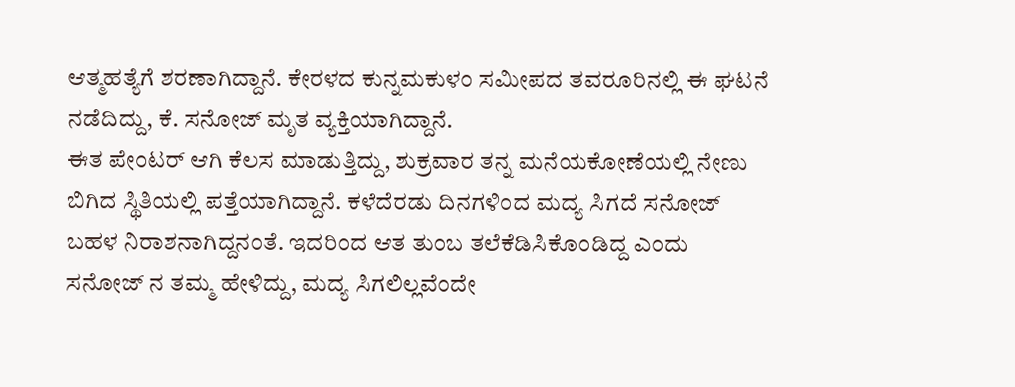ಆತ್ಮಹತ್ಯೆಗೆ ಶರಣಾಗಿದ್ದಾನೆ. ಕೇರಳದ ಕುನ್ನಮಕುಳಂ ಸಮೀಪದ ತವರೂರಿನಲ್ಲಿ ಈ ಘಟನೆ ನಡೆದಿದ್ದು, ಕೆ. ಸನೋಜ್ ಮೃತ ವ್ಯಕ್ತಿಯಾಗಿದ್ದಾನೆ.
ಈತ ಪೇಂಟರ್ ಆಗಿ ಕೆಲಸ ಮಾಡುತ್ತಿದ್ದು, ಶುಕ್ರವಾರ ತನ್ನ ಮನೆಯಕೋಣೆಯಲ್ಲಿ ನೇಣು ಬಿಗಿದ ಸ್ಥಿತಿಯಲ್ಲಿ ಪತ್ತೆಯಾಗಿದ್ದಾನೆ. ಕಳೆದೆರಡು ದಿನಗಳಿಂದ ಮದ್ಯ ಸಿಗದೆ ಸನೋಜ್ ಬಹಳ ನಿರಾಶನಾಗಿದ್ದನಂತೆ. ಇದರಿಂದ ಆತ ತುಂಬ ತಲೆಕೆಡಿಸಿಕೊಂಡಿದ್ದ ಎಂದು ಸನೋಜ್ ನ ತಮ್ಮ ಹೇಳಿದ್ದು, ಮದ್ಯ ಸಿಗಲಿಲ್ಲವೆಂದೇ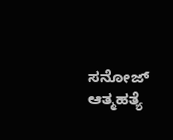ಸನೋಜ್ ಆತ್ಮಹತ್ಯೆ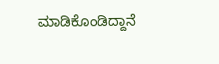ಮಾಡಿಕೊಂಡಿದ್ದಾನೆ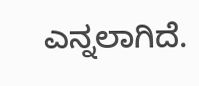ಎನ್ನಲಾಗಿದೆ.